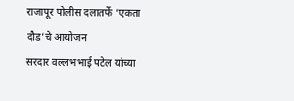राजापूर पोलीस दलातर्फे ‘एकता दौड’चे आयोजन
सरदार वल्लभभाई पटेल यांच्या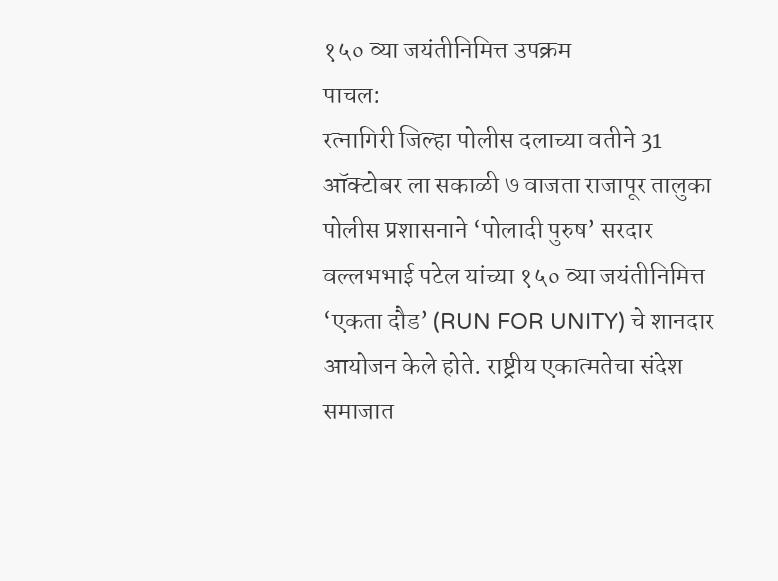१५० व्या जयंतीनिमित्त उपक्रम
पाचल:
रत्नागिरी जिल्हा पोलीस दलाच्या वतीने 31 ऑक्टोबर ला सकाळी ७ वाजता राजापूर तालुका पोलीस प्रशासनाने ‘पोलादी पुरुष’ सरदार वल्लभभाई पटेल यांच्या १५० व्या जयंतीनिमित्त ‘एकता दौड’ (RUN FOR UNITY) चे शानदार आयोजन केले होते. राष्ट्रीय एकात्मतेचा संदेश समाजात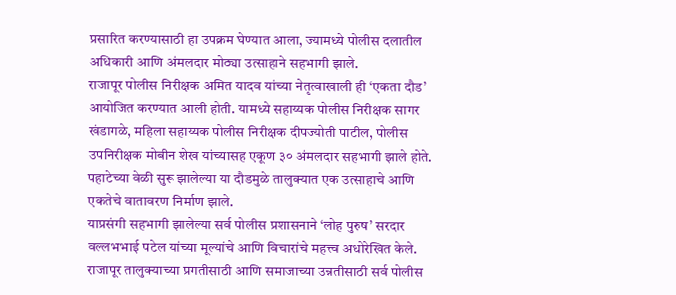प्रसारित करण्यासाठी हा उपक्रम घेण्यात आला, ज्यामध्ये पोलीस दलातील अधिकारी आणि अंमलदार मोठ्या उत्साहाने सहभागी झाले.
राजापूर पोलीस निरीक्षक अमित यादव यांच्या नेतृत्वाखाली ही ‘एकता दौड’ आयोजित करण्यात आली होती. यामध्ये सहाय्यक पोलीस निरीक्षक सागर खंडागळे, महिला सहाय्यक पोलीस निरीक्षक दीपज्योती पाटील, पोलीस उपनिरीक्षक मोबीन शेख यांच्यासह एकूण ३० अंमलदार सहभागी झाले होते. पहाटेच्या वेळी सुरू झालेल्या या दौडमुळे तालुक्यात एक उत्साहाचे आणि एकतेचे वातावरण निर्माण झाले.
याप्रसंगी सहभागी झालेल्या सर्व पोलीस प्रशासनाने ‘लोह पुरुष’ सरदार वल्लभभाई पटेल यांच्या मूल्यांचे आणि विचारांचे महत्त्व अधोरेखित केले. राजापूर तालुक्याच्या प्रगतीसाठी आणि समाजाच्या उन्नतीसाठी सर्व पोलीस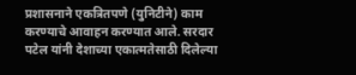प्रशासनाने एकत्रितपणे (युनिटीने) काम करण्याचे आवाहन करण्यात आले. सरदार पटेल यांनी देशाच्या एकात्मतेसाठी दिलेल्या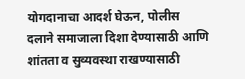योगदानाचा आदर्श घेऊन, पोलीस दलाने समाजाला दिशा देण्यासाठी आणि शांतता व सुव्यवस्था राखण्यासाठी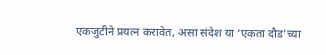एकजुटीने प्रयत्न करावेत, असा संदेश या ‘एकता दौड’च्या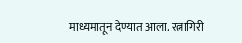माध्यमातून देण्यात आला. रत्नागिरी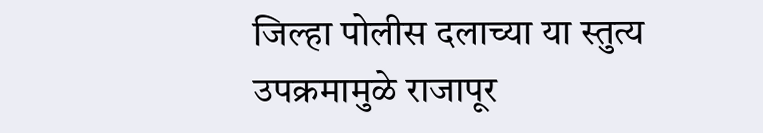जिल्हा पोलीस दलाच्या या स्तुत्य उपक्रमामुळे राजापूर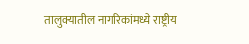तालुक्यातील नागरिकांमध्ये राष्ट्रीय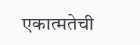एकात्मतेची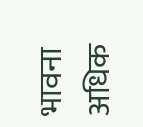भावना अधिक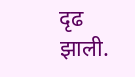दृढ झाली.